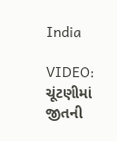India

VIDEO: ચૂંટણીમાં જીતની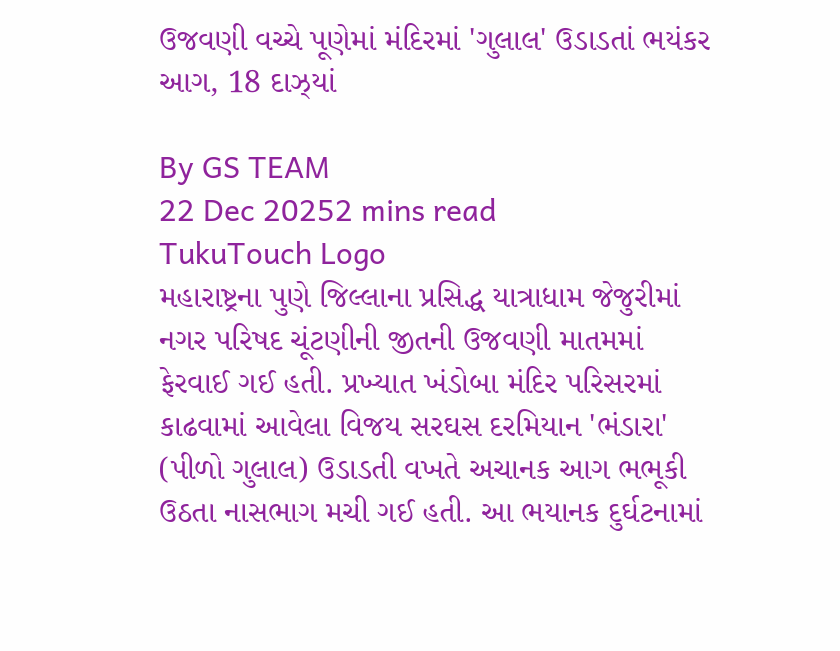ઉજવણી વચ્ચે પૂણેમાં મંદિરમાં 'ગુલાલ' ઉડાડતાં ભયંકર આગ, 18 દાઝ્યાં

By GS TEAM
22 Dec 20252 mins read
TukuTouch Logo
મહારાષ્ટ્રના પુણે જિલ્લાના પ્રસિદ્ધ યાત્રાધામ જેજુરીમાં નગર પરિષદ ચૂંટણીની જીતની ઉજવણી માતમમાં ફેરવાઈ ગઈ હતી. પ્રખ્યાત ખંડોબા મંદિર પરિસરમાં કાઢવામાં આવેલા વિજય સરઘસ દરમિયાન 'ભંડારા' (પીળો ગુલાલ) ઉડાડતી વખતે અચાનક આગ ભભૂકી ઉઠતા નાસભાગ મચી ગઈ હતી. આ ભયાનક દુર્ઘટનામાં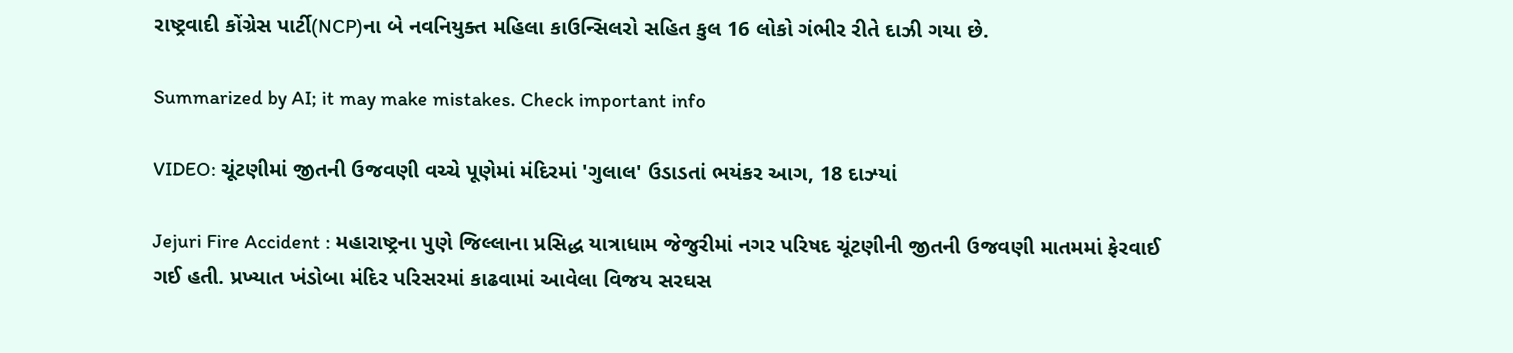રાષ્ટ્રવાદી કોંગ્રેસ પાર્ટી(NCP)ના બે નવનિયુક્ત મહિલા કાઉન્સિલરો સહિત કુલ 16 લોકો ગંભીર રીતે દાઝી ગયા છે.

Summarized by AI; it may make mistakes. Check important info

VIDEO: ચૂંટણીમાં જીતની ઉજવણી વચ્ચે પૂણેમાં મંદિરમાં 'ગુલાલ' ઉડાડતાં ભયંકર આગ, 18 દાઝ્યાં

Jejuri Fire Accident : મહારાષ્ટ્રના પુણે જિલ્લાના પ્રસિદ્ધ યાત્રાધામ જેજુરીમાં નગર પરિષદ ચૂંટણીની જીતની ઉજવણી માતમમાં ફેરવાઈ ગઈ હતી. પ્રખ્યાત ખંડોબા મંદિર પરિસરમાં કાઢવામાં આવેલા વિજય સરઘસ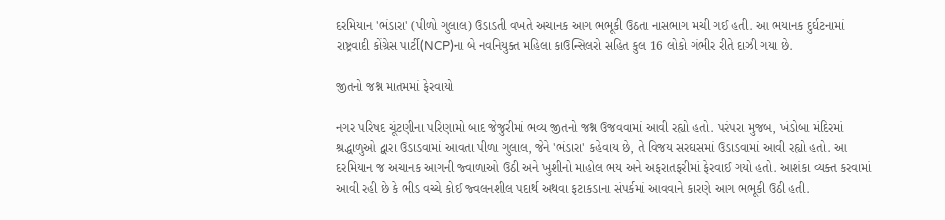દરમિયાન 'ભંડારા' (પીળો ગુલાલ) ઉડાડતી વખતે અચાનક આગ ભભૂકી ઉઠતા નાસભાગ મચી ગઈ હતી. આ ભયાનક દુર્ઘટનામાં રાષ્ટ્રવાદી કોંગ્રેસ પાર્ટી(NCP)ના બે નવનિયુક્ત મહિલા કાઉન્સિલરો સહિત કુલ 16 લોકો ગંભીર રીતે દાઝી ગયા છે.

જીતનો જશ્ન માતમમાં ફેરવાયો

નગર પરિષદ ચૂંટણીના પરિણામો બાદ જેજુરીમાં ભવ્ય જીતનો જશ્ન ઉજવવામાં આવી રહ્યો હતો. પરંપરા મુજબ, ખંડોબા મંદિરમાં શ્રદ્ધાળુઓ દ્વારા ઉડાડવામાં આવતા પીળા ગુલાલ, જેને 'ભંડારા' કહેવાય છે, તે વિજય સરઘસમાં ઉડાડવામાં આવી રહ્યો હતો. આ દરમિયાન જ અચાનક આગની જ્વાળાઓ ઉઠી અને ખુશીનો માહોલ ભય અને અફરાતફરીમાં ફેરવાઈ ગયો હતો. આશંકા વ્યક્ત કરવામાં આવી રહી છે કે ભીડ વચ્ચે કોઈ જ્વલનશીલ પદાર્થ અથવા ફટાકડાના સંપર્કમાં આવવાને કારણે આગ ભભૂકી ઉઠી હતી.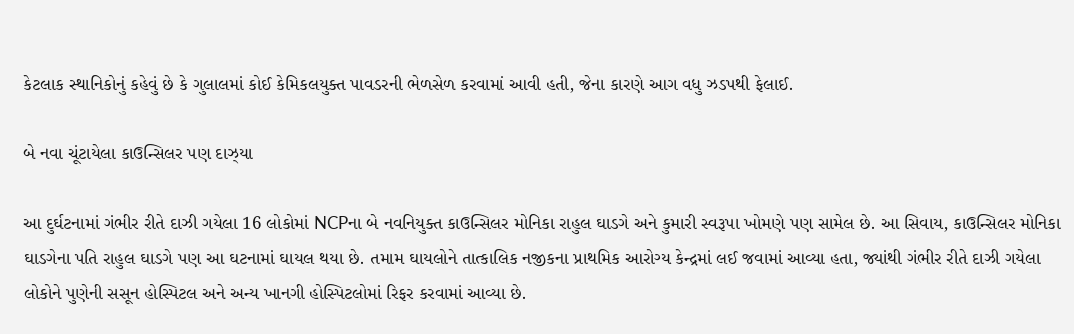કેટલાક સ્થાનિકોનું કહેવું છે કે ગુલાલમાં કોઈ કેમિકલયુક્ત પાવડરની ભેળસેળ કરવામાં આવી હતી, જેના કારણે આગ વધુ ઝડપથી ફેલાઈ.

બે નવા ચૂંટાયેલા કાઉન્સિલર પણ દાઝ્યા

આ દુર્ઘટનામાં ગંભીર રીતે દાઝી ગયેલા 16 લોકોમાં NCPના બે નવનિયુક્ત કાઉન્સિલર મોનિકા રાહુલ ઘાડગે અને કુમારી સ્વરૂપા ખોમણે પણ સામેલ છે. આ સિવાય, કાઉન્સિલર મોનિકા ઘાડગેના પતિ રાહુલ ઘાડગે પણ આ ઘટનામાં ઘાયલ થયા છે. તમામ ઘાયલોને તાત્કાલિક નજીકના પ્રાથમિક આરોગ્ય કેન્દ્રમાં લઈ જવામાં આવ્યા હતા, જ્યાંથી ગંભીર રીતે દાઝી ગયેલા લોકોને પુણેની સસૂન હોસ્પિટલ અને અન્ય ખાનગી હોસ્પિટલોમાં રિફર કરવામાં આવ્યા છે.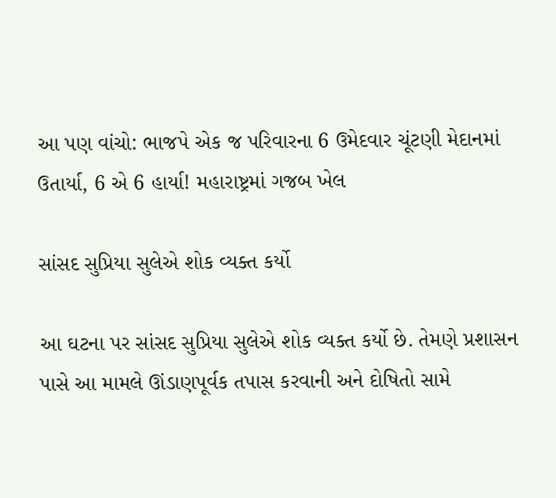આ પણ વાંચો: ભાજપે એક જ પરિવારના 6 ઉમેદવાર ચૂંટણી મેદાનમાં ઉતાર્યા, 6 એ 6 હાર્યા! મહારાષ્ટ્રમાં ગજબ ખેલ

સાંસદ સુપ્રિયા સુલેએ શોક વ્યક્ત કર્યો

આ ઘટના પર સાંસદ સુપ્રિયા સુલેએ શોક વ્યક્ત કર્યો છે. તેમણે પ્રશાસન પાસે આ મામલે ઊંડાણપૂર્વક તપાસ કરવાની અને દોષિતો સામે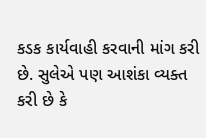કડક કાર્યવાહી કરવાની માંગ કરી છે. સુલેએ પણ આશંકા વ્યક્ત કરી છે કે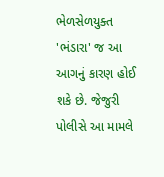ભેળસેળયુક્ત 'ભંડારા' જ આ આગનું કારણ હોઈ શકે છે. જેજુરી પોલીસે આ મામલે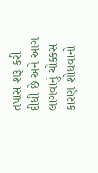તપાસ શરૂ કરી દીધી છે અને આગ લાગવાનું ચોક્કસ કારણ શોધવાનો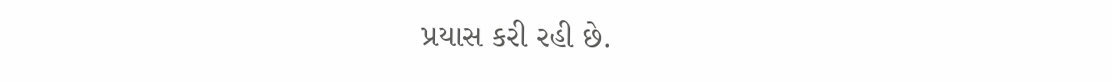પ્રયાસ કરી રહી છે.